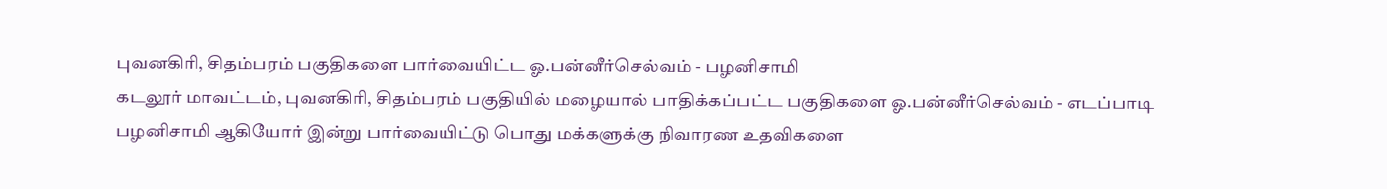புவனகிரி, சிதம்பரம் பகுதிகளை பார்வையிட்ட ஓ.பன்னீர்செல்வம் - பழனிசாமி
கடலூர் மாவட்டம், புவனகிரி, சிதம்பரம் பகுதியில் மழையால் பாதிக்கப்பட்ட பகுதிகளை ஓ.பன்னீர்செல்வம் - எடப்பாடி பழனிசாமி ஆகியோர் இன்று பார்வையிட்டு பொது மக்களுக்கு நிவாரண உதவிகளை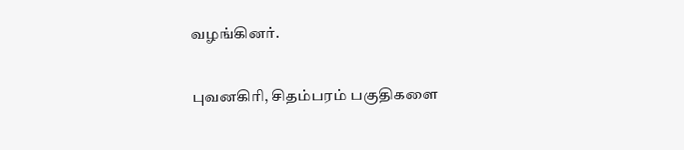வழங்கினர்.

புவனகிரி, சிதம்பரம் பகுதிகளை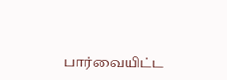பார்வையிட்ட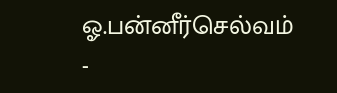ஓ.பன்னீர்செல்வம் -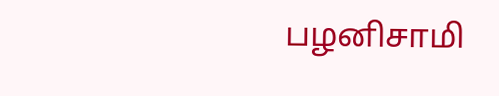பழனிசாமி